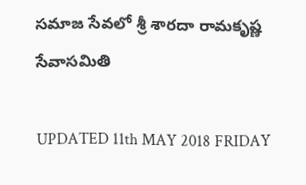సమాజ సేవలో శ్రీ శారదా రామకృష్ణ సేవాసమితి

UPDATED 11th MAY 2018 FRIDAY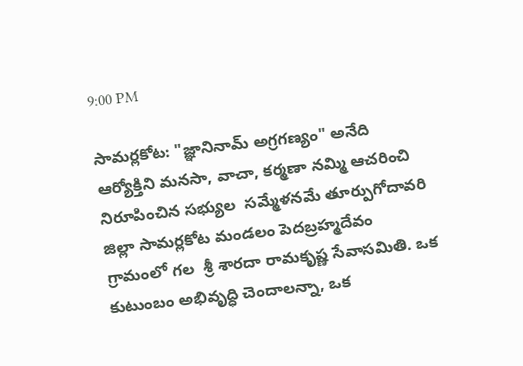9:00 PM

సామర్లకోట: "జ్ఞానినామ్ అగ్రగణ్యం" అనేది ఆర్యోక్తిని మనసా, వాచా, కర్మణా నమ్మి ఆచరించి నిరూపించిన సభ్యుల  సమ్మేళనమే తూర్పుగోదావరి జిల్లా సామర్లకోట మండలం పెదబ్రహ్మదేవం గ్రామంలో గల  శ్రీ శారదా రామకృష్ణ సేవాసమితి. ఒక కుటుంబం అభివృద్ధి చెందాలన్నా, ఒక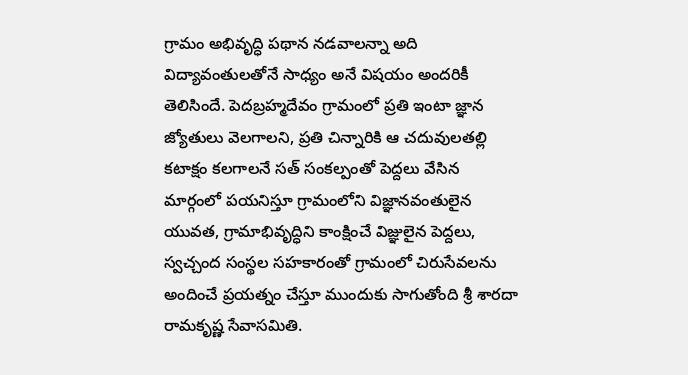గ్రామం అభివృద్ధి పథాన నడవాలన్నా అది విద్యావంతులతోనే సాధ్యం అనే విషయం అందరికీ తెలిసిందే. పెదబ్రహ్మదేవం గ్రామంలో ప్రతి ఇంటా జ్ఞాన జ్యోతులు వెలగాలని, ప్రతి చిన్నారికి ఆ చదువులతల్లి కటాక్షం కలగాలనే సత్ సంకల్పంతో పెద్దలు వేసిన మార్గంలో పయనిస్తూ గ్రామంలోని విజ్ఞానవంతులైన యువత, గ్రామాభివృద్ధిని కాంక్షించే విజ్ఞులైన పెద్దలు, స్వచ్చంద సంస్థల సహకారంతో గ్రామంలో చిరుసేవలను అందించే ప్రయత్నం చేస్తూ ముందుకు సాగుతోంది శ్రీ శారదా రామకృష్ణ సేవాసమితి.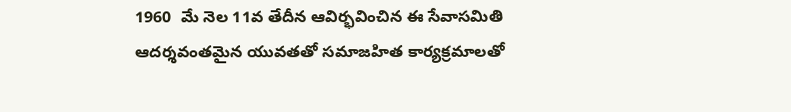1960  మే నెల 11వ తేదీన ఆవిర్భవించిన ఈ సేవాసమితి ఆదర్శవంతమైన యువతతో సమాజహిత కార్యక్రమాలతో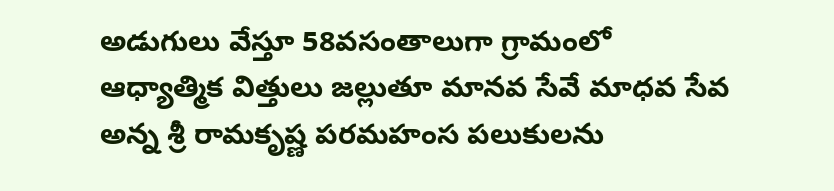అడుగులు వేస్తూ 58వసంతాలుగా గ్రామంలో ఆధ్యాత్మిక విత్తులు జల్లుతూ మానవ సేవే మాధవ సేవ అన్న శ్రీ రామకృష్ణ పరమహంస పలుకులను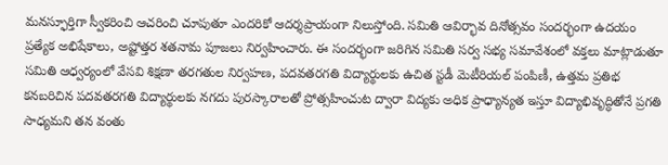మనస్ఫూర్తిగా స్వీకరించి ఆచరించి చూపుతూ ఎందరికో ఆదర్శప్రాయంగా నిలుస్తోంది. సమితి ఆవిర్భావ దినోత్సవం సందర్భంగా ఉదయం ప్రత్యేక అభిషేకాలు, అష్టోత్తర శతనామ పూజలు నిర్వహించారు. ఈ సందర్భంగా జరిగిన సమితి సర్వ సభ్య సమావేశంలో వక్తలు మాట్లాడుతూ సమితి ఆధ్వర్యంలో వేసవి శిక్షణా తరగతుల నిర్వహణ, పదవతరగతి విద్యార్థులకు ఉచిత స్టడీ మెటీరియల్ పంపిణీ, ఉత్తమ ప్రతిభ కనబరిచిన పదవతరగతి విద్యార్థులకు నగదు పురస్కారాలతో ప్రోత్సహించుట ద్వారా విద్యకు అధిక ప్రాధ్యాన్యత ఇస్తూ విద్యాభివృద్ధితోనే ప్రగతి సాధ్యమని తన వంతు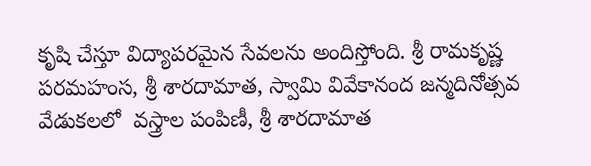కృషి చేస్తూ విద్యాపరమైన సేవలను అందిస్తోంది. శ్రీ రామకృష్ణ పరమహంస, శ్రీ శారదామాత, స్వామి వివేకానంద జన్మదినోత్సవ వేడుకలలో  వస్త్రాల పంపిణీ, శ్రీ శారదామాత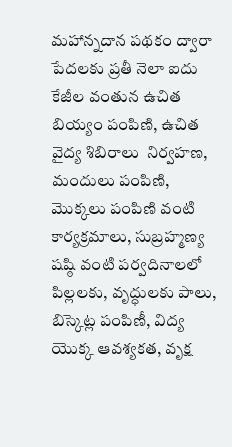మహాన్నదాన పథకం ద్వారా పేదలకు ప్రతీ నెలా ఐదు కేజీల వంతున ఉచిత బియ్యం పంపిణి, ఉచిత వైద్య శిబిరాలు  నిర్వహణ, మందులు పంపిణి, మొక్కలు పంపిణి వంటి కార్యక్రమాలు, సుబ్రహ్మణ్య షష్ఠి వంటి పర్వదినాలలో పిల్లలకు, వృద్ధులకు పాలు, బిస్కెట్ల పంపిణీ, విద్య యొక్క ఆవశ్యకత, వృక్ష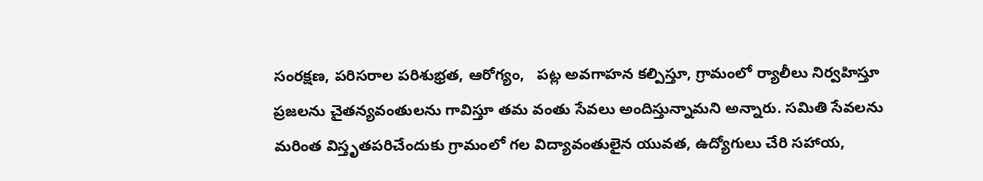సంరక్షణ, పరిసరాల పరిశుభ్రత, ఆరోగ్యం,   పట్ల అవగాహన కల్పిస్తూ, గ్రామంలో ర్యాలీలు నిర్వహిస్తూ ప్రజలను చైతన్యవంతులను గావిస్తూ తమ వంతు సేవలు అందిస్తున్నామని అన్నారు. సమితి సేవలను మరింత విస్తృతపరిచేందుకు గ్రామంలో గల విద్యావంతులైన యువత, ఉద్యోగులు చేరి సహాయ,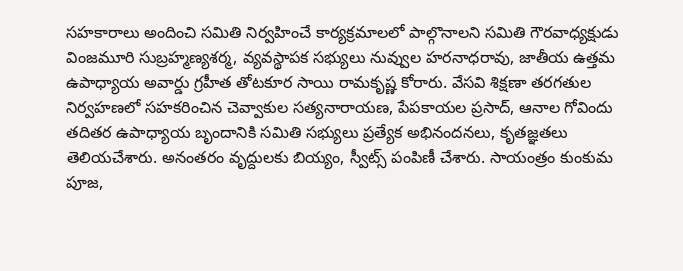సహకారాలు అందించి సమితి నిర్వహించే కార్యక్రమాలలో పాల్గొనాలని సమితి గౌరవాధ్యక్షుడు వింజమూరి సుబ్రహ్మణ్యశర్మ, వ్యవస్థాపక సభ్యులు నువ్వుల హరనాధరావు, జాతీయ ఉత్తమ ఉపాధ్యాయ అవార్డు గ్రహీత తోటకూర సాయి రామకృష్ణ కోరారు. వేసవి శిక్షణా తరగతుల నిర్వహణలో సహకరించిన చెవ్వాకుల సత్యనారాయణ, పేపకాయల ప్రసాద్, ఆనాల గోవిందు తదితర ఉపాధ్యాయ బృందానికి సమితి సభ్యులు ప్రత్యేక అభినందనలు, కృతజ్ఞతలు తెలియచేశారు. అనంతరం వృద్దులకు బియ్యం, స్వీట్స్ పంపిణీ చేశారు. సాయంత్రం కుంకుమ పూజ,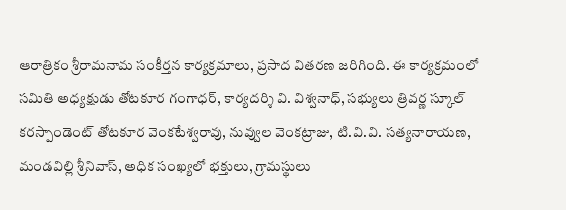ఆరాత్రికం శ్రీరామనామ సంకీర్తన కార్యక్రమాలు, ప్రసాద వితరణ జరిగింది. ఈ కార్యక్రమంలో సమితి అధ్యక్షుడు తోటకూర గంగాధర్, కార్యదర్శి వి. విశ్వనాధ్, సభ్యులు త్రివర్ణ స్కూల్ కరస్పాండెంట్ తోటకూర వెంకటేశ్వరావు, నువ్వుల వెంకట్రాజు, టి.వి.వి. సత్యనారాయణ, మండవిల్లి శ్రీనివాస్, అధిక సంఖ్యలో భక్తులు, గ్రామస్థులు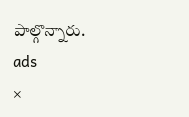పాల్గొన్నారు.
ads
×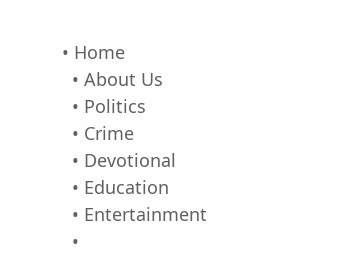• Home
  • About Us
  • Politics
  • Crime
  • Devotional
  • Education
  • Entertainment
  •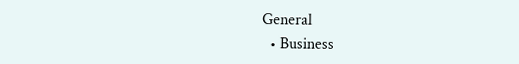General
  • Business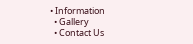• Information
  • Gallery
  • Contact Us